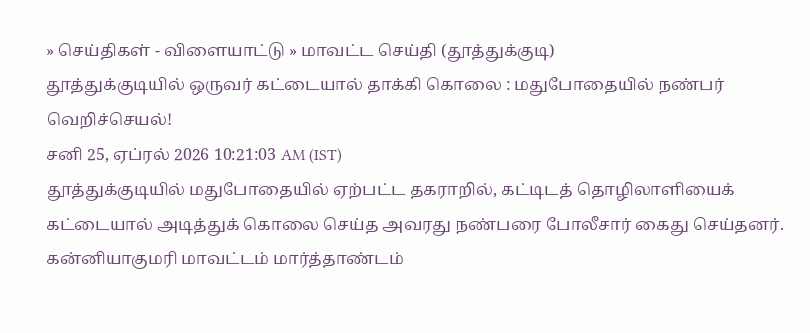» செய்திகள் - விளையாட்டு » மாவட்ட செய்தி (தூத்துக்குடி)
தூத்துக்குடியில் ஒருவர் கட்டையால் தாக்கி கொலை : மதுபோதையில் நண்பர் வெறிச்செயல்!
சனி 25, ஏப்ரல் 2026 10:21:03 AM (IST)
தூத்துக்குடியில் மதுபோதையில் ஏற்பட்ட தகராறில், கட்டிடத் தொழிலாளியைக் கட்டையால் அடித்துக் கொலை செய்த அவரது நண்பரை போலீசார் கைது செய்தனர்.
கன்னியாகுமரி மாவட்டம் மார்த்தாண்டம்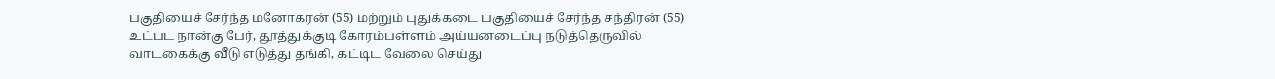பகுதியைச் சேர்ந்த மனோகரன் (55) மற்றும் புதுக்கடை பகுதியைச் சேர்ந்த சந்திரன் (55) உட்பட நான்கு பேர், தூத்துக்குடி கோரம்பள்ளம் அய்யனடைப்பு நடுத்தெருவில் வாடகைக்கு வீடு எடுத்து தங்கி, கட்டிட வேலை செய்து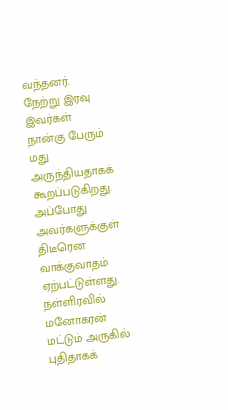வந்தனர். நேற்று இரவு இவர்கள் நான்கு பேரும் மது அருந்தியதாகக் கூறப்படுகிறது.
அப்போது அவர்களுக்குள் திடீரென வாக்குவாதம் ஏற்பட்டுள்ளது. நள்ளிரவில் மனோகரன் மட்டும் அருகில் புதிதாகக்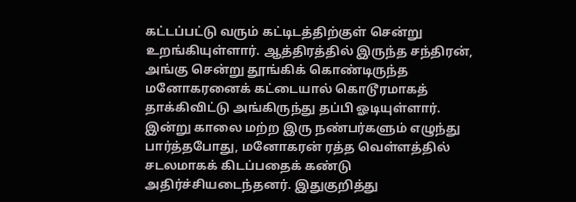கட்டப்பட்டு வரும் கட்டிடத்திற்குள் சென்று உறங்கியுள்ளார். ஆத்திரத்தில் இருந்த சந்திரன், அங்கு சென்று தூங்கிக் கொண்டிருந்த மனோகரனைக் கட்டையால் கொடூரமாகத் தாக்கிவிட்டு அங்கிருந்து தப்பி ஓடியுள்ளார்.
இன்று காலை மற்ற இரு நண்பர்களும் எழுந்து பார்த்தபோது, மனோகரன் ரத்த வெள்ளத்தில் சடலமாகக் கிடப்பதைக் கண்டு அதிர்ச்சியடைந்தனர். இதுகுறித்து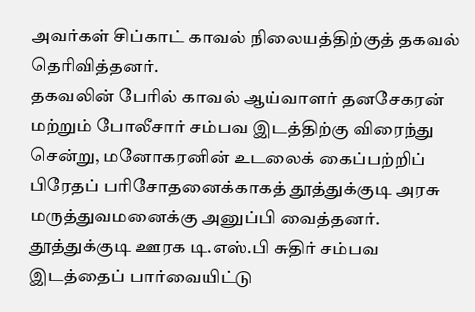அவர்கள் சிப்காட் காவல் நிலையத்திற்குத் தகவல் தெரிவித்தனர்.
தகவலின் பேரில் காவல் ஆய்வாளர் தனசேகரன் மற்றும் போலீசார் சம்பவ இடத்திற்கு விரைந்து சென்று, மனோகரனின் உடலைக் கைப்பற்றிப் பிரேதப் பரிசோதனைக்காகத் தூத்துக்குடி அரசு மருத்துவமனைக்கு அனுப்பி வைத்தனர். தூத்துக்குடி ஊரக டி.எஸ்.பி சுதிர் சம்பவ இடத்தைப் பார்வையிட்டு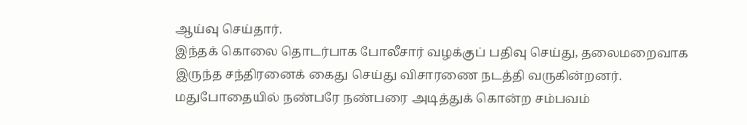ஆய்வு செய்தார்.
இந்தக் கொலை தொடர்பாக போலீசார் வழக்குப் பதிவு செய்து, தலைமறைவாக இருந்த சந்திரனைக் கைது செய்து விசாரணை நடத்தி வருகின்றனர். மதுபோதையில் நண்பரே நண்பரை அடித்துக் கொன்ற சம்பவம்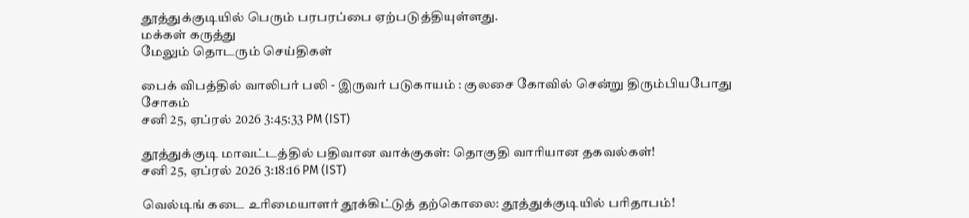தூத்துக்குடியில் பெரும் பரபரப்பை ஏற்படுத்தியுள்ளது.
மக்கள் கருத்து
மேலும் தொடரும் செய்திகள்

பைக் விபத்தில் வாலிபர் பலி - இருவர் படுகாயம் : குலசை கோவில் சென்று திரும்பியபோது சோகம்
சனி 25, ஏப்ரல் 2026 3:45:33 PM (IST)

தூத்துக்குடி மாவட்டத்தில் பதிவான வாக்குகள்: தொகுதி வாரியான தகவல்கள்!
சனி 25, ஏப்ரல் 2026 3:18:16 PM (IST)

வெல்டிங் கடை உரிமையாளர் தூக்கிட்டுத் தற்கொலை: தூத்துக்குடியில் பரிதாபம்!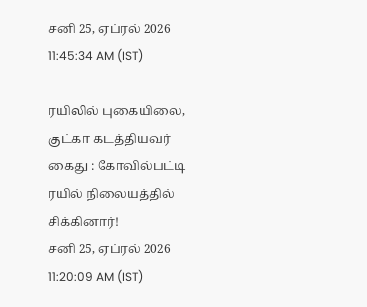சனி 25, ஏப்ரல் 2026 11:45:34 AM (IST)

ரயிலில் புகையிலை, குட்கா கடத்தியவர் கைது : கோவில்பட்டி ரயில் நிலையத்தில் சிக்கினார்!
சனி 25, ஏப்ரல் 2026 11:20:09 AM (IST)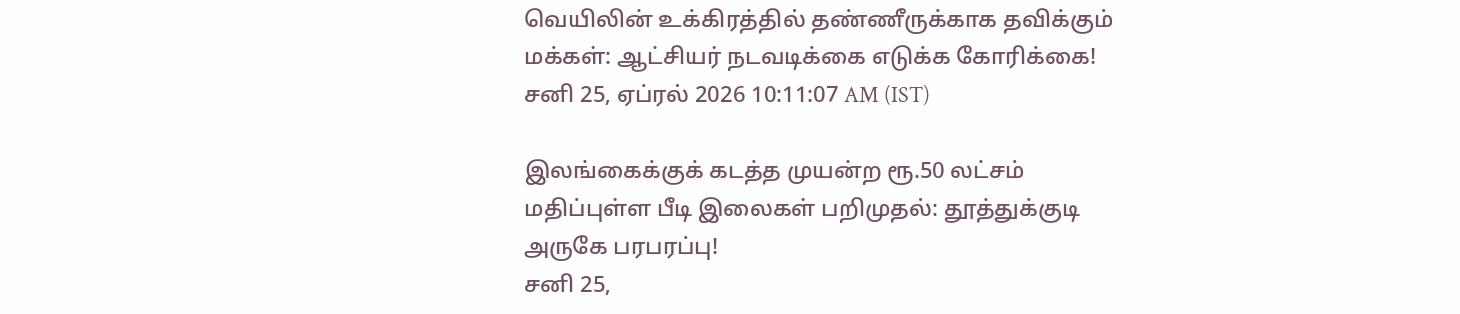வெயிலின் உக்கிரத்தில் தண்ணீருக்காக தவிக்கும் மக்கள்: ஆட்சியர் நடவடிக்கை எடுக்க கோரிக்கை!
சனி 25, ஏப்ரல் 2026 10:11:07 AM (IST)

இலங்கைக்குக் கடத்த முயன்ற ரூ.50 லட்சம் மதிப்புள்ள பீடி இலைகள் பறிமுதல்: தூத்துக்குடி அருகே பரபரப்பு!
சனி 25,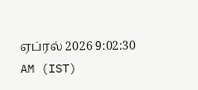ஏப்ரல் 2026 9:02:30 AM (IST)